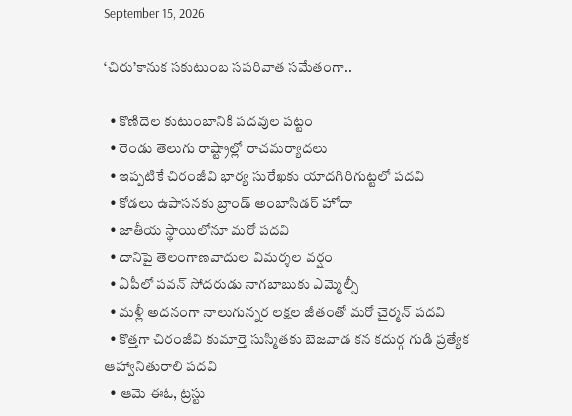September 15, 2026

‘చిరు’కానుక సకుటుంబ సపరివాత సమేతంగా..

  • కొణిదెల కుటుంబానికి పదవుల పట్టం
  • రెండు తెలుగు రాష్ట్రాల్లో రాచమర్యాదలు
  • ఇప్పటికే చిరంజీవి భార్య సురేఖకు యాదగిరిగుట్టలో పదవి
  • కోడలు ఉపాసనకు బ్రాండ్ అంబాసిడర్ హోదా
  • జాతీయ స్థాయిలోనూ మరో పదవి
  • దానిపై తెలంగాణవాదుల విమర్శల వర్షం
  • ఏపీలో పవన్ సోదరుడు నాగబాబుకు ఎమ్మెల్సీ
  • మళ్లీ అదనంగా నాలుగున్నర లక్షల జీతంతో మరో చైర్మన్ పదవి
  • కొత్తగా చిరంజీవి కుమార్తె సుస్మితకు బెజవాడ కన కదుర్గ గుడి ప్రత్యేక ఆహ్వానితురాలి పదవి
  • ఆమె ఈఓ, ట్రస్టు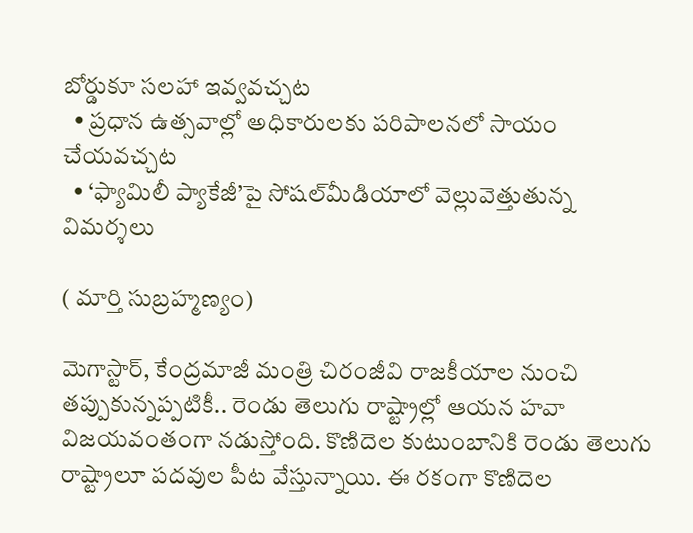బోర్డుకూ సలహా ఇవ్వవచ్చట
  • ప్రధాన ఉత్సవాల్లో అధికారులకు పరిపాలనలో సాయం చేయవచ్చట
  • ‘ఫ్యామిలీ ప్యాకేజీ’పై సోషల్‌మీడియాలో వెల్లువెత్తుతున్న విమర్శలు

( మార్తి సుబ్రహ్మణ్యం)

మెగాస్టార్, కేంద్రమాజీ మంత్రి చిరంజీవి రాజకీయాల నుంచి తప్పుకున్నప్పటికీ.. రెండు తెలుగు రాష్ట్రాల్లో ఆయన హవా విజయవంతంగా నడుస్తోంది. కొణిదెల కుటుంబానికి రెండు తెలుగు రాష్ట్రాలూ పదవుల పీట వేస్తున్నాయి. ఈ రకంగా కొణిదెల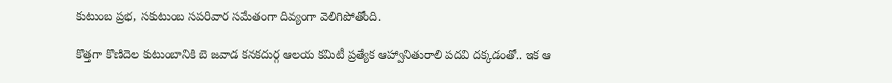కుటుంబ ప్రభ, సకుటుంబ సపరివార సమేతంగా దివ్యంగా వెలిగిపోతోంది.

కొత్తగా కొణిదెల కుటుంబానికి బె జవాడ కనకదుర్గ ఆలయ కమిటీ ప్రత్యేక ఆహ్వానితురాలి పదవి దక్కడంతో.. ఇక ఆ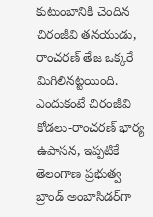కుటుంబానికి చెందిన చిరంజీవి తనయుడు, రాంచరణ్ తేజ ఒక్కరే మిగిలినట్టయింది. ఎందుకంటే చిరంజీవి కోడలు-రాంచరణ్ భార్య ఉపాసన, ఇప్పటికే తెలంగాణ ప్రభుత్వ బ్రాండ్ అంబాసిడర్‌గా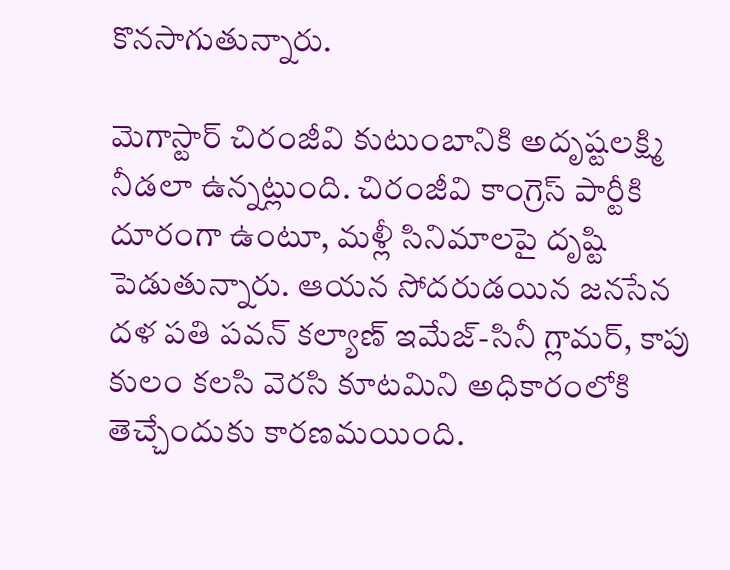కొనసాగుతున్నారు.

మెగాస్టార్ చిరంజీవి కుటుంబానికి అదృష్టలక్ష్మి నీడలా ఉన్నట్లుంది. చిరంజీవి కాంగ్రెస్ పార్టీకి దూరంగా ఉంటూ, మళ్లీ సినిమాలపై దృష్టి పెడుతున్నారు. ఆయన సోదరుడయిన జనసేన దళ పతి పవన్ కల్యాణ్ ఇమేజ్-సినీ గ్లామర్, కాపు కులం కలసి వెరసి కూటమిని అధికారంలోకి తెచ్చేందుకు కారణమయింది.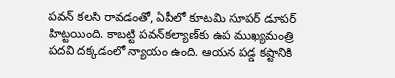పవన్ కలసి రావడంతో, ఏపీలో కూటమి సూపర్ డూపర్ హిట్టయింది. కాబట్టి పవన్‌కల్యాణ్‌కు ఉప ముఖ్యమంత్రి పదవి దక్కడంలో న్యాయం ఉంది. ఆయన పడ్డ కష్టానికి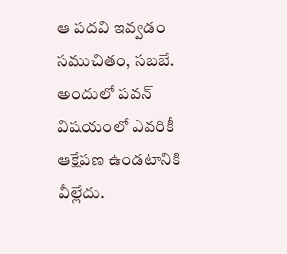ఆ పదవి ఇవ్వడం సముచితం, సబబే. అందులో పవన్ విషయంలో ఎవరికీ ఆక్షేపణ ఉండటానికి వీల్లేదు.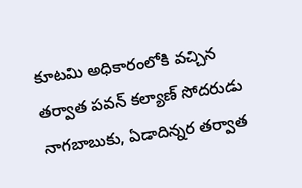కూటమి అధికారంలోకి వచ్చిన తర్వాత పవన్ కల్యాణ్ సోదరుడు నాగబాబుకు, ఏడాదిన్నర తర్వాత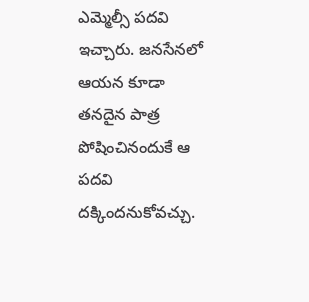ఎమ్మెల్సీ పదవి ఇచ్చారు. జనసేనలో ఆయన కూడా తనదైన పాత్ర పోషించినందుకే ఆ పదవి దక్కిందనుకోవచ్చు.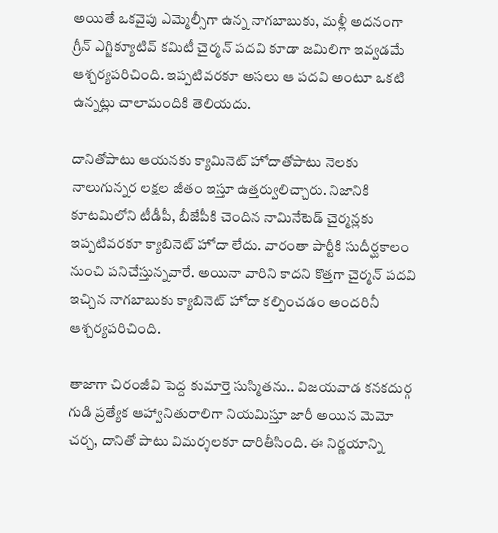అయితే ఒకవైపు ఎమ్మెల్సీగా ఉన్న నాగబాబుకు, మళ్లీ అదనంగా గ్రీన్ ఎగ్జిక్యూటివ్ కమిటీ చైర్మన్ పదవి కూడా జమిలిగా ఇవ్వడమే ఆశ్చర్యపరిచింది. ఇప్పటివరకూ అసలు ఆ పదవి అంటూ ఒకటి ఉన్నట్లు చాలామందికి తెలియదు.

దానితోపాటు ఆయనకు క్యామినెట్ హోదాతోపాటు నెలకు నాలుగున్నర లక్షల జీతం ఇస్తూ ఉత్తర్వులిచ్చారు. నిజానికి కూటమిలోని టీడీపీ, బీజేపీకి చెందిన నామినేటెడ్ చైర్మన్లకు ఇప్పటివరకూ క్యాబినెట్ హోదా లేదు. వారంతా పార్టీకి సుదీర్ఘకాలం నుంచి పనిచేస్తున్నవారే. అయినా వారిని కాదని కొత్తగా చైర్మన్ పదవి ఇచ్చిన నాగబాబుకు క్యాబినెట్ హోదా కల్పించడం అందరినీ ఆశ్చర్యపరిచింది.

తాజాగా చిరంజీవి పెద్ద కుమార్తె సుస్మితను.. విజయవాడ కనకదుర్గ గుడి ప్రత్యేక ఆహ్వానితురాలిగా నియమిస్తూ జారీ అయిన మెమో చర్చ, దానితో పాటు విమర్శలకూ దారితీసింది. ఈ నిర్ణయాన్ని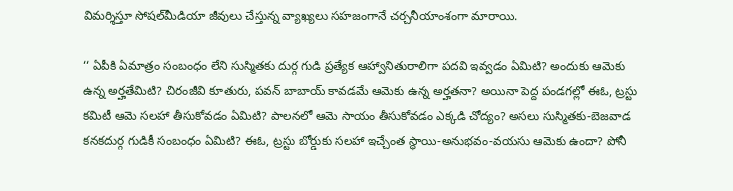విమర్శిస్తూ సోషల్‌మీడియా జీవులు చేస్తున్న వ్యాఖ్యలు సహజంగానే చర్చనీయాంశంగా మారాయి.

‘‘ ఏపీకి ఏమాత్రం సంబంధం లేని సుస్మితకు దుర్గ గుడి ప్రత్యేక ఆహ్వానితురాలిగా పదవి ఇవ్వడం ఏమిటి? అందుకు ఆమెకు ఉన్న అర్హతేమిటి? చిరంజీవి కూతురు, పవన్ బాబాయ్ కావడమే ఆమెకు ఉన్న అర్హతనా? అయినా పెద్ద పండగల్లో ఈఓ, ట్రస్టు కమిటీ ఆమె సలహా తీసుకోవడం ఏమిటి? పాలనలో ఆమె సాయం తీసుకోవడం ఎక్కడి చోద్యం? అసలు సుస్మితకు-బెజవాడ కనకదుర్గ గుడికీ సంబంధం ఏమిటి? ఈఓ, ట్రస్టు బోర్డుకు సలహా ఇచ్చేంత స్థాయి-అనుభవం-వయసు ఆమెకు ఉందా? పోనీ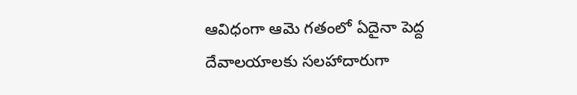ఆవిధంగా ఆమె గతంలో ఏదైనా పెద్ద దేవాలయాలకు సలహాదారుగా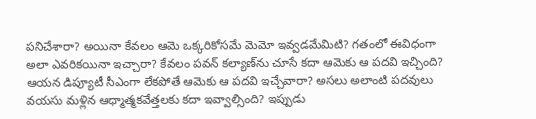పనిచేశారా? అయినా కేవలం ఆమె ఒక్కరికోసమే మెమో ఇవ్వడమేమిటి? గతంలో ఈవిధంగా అలా ఎవరికయినా ఇచ్చారా? కేవలం పవన్ కల్యాణ్‌ను చూసే కదా ఆమెకు ఆ పదవి ఇచ్చింది? ఆయన డిప్యూటీ సీఎంగా లేకపోతే ఆమెకు ఆ పదవి ఇచ్చేవారా? అసలు అలాంటి పదవులు వయసు మళ్లిన ఆధ్మాత్మకవేత్తలకు కదా ఇవ్వాల్సింది? ఇప్పుడు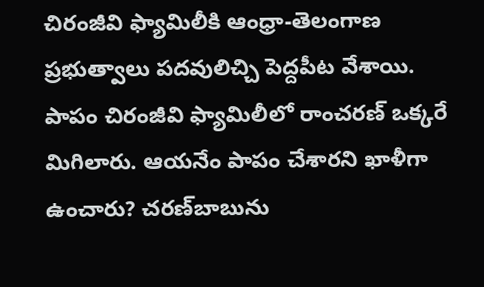చిరంజీవి ఫ్యామిలీకి ఆంధ్రా-తెలంగాణ ప్రభుత్వాలు పదవులిచ్చి పెద్దపీట వేశాయి. పాపం చిరంజీవి ఫ్యామిలీలో రాంచరణ్ ఒక్కరే మిగిలారు. ఆయనేం పాపం చేశారని ఖాళీగా ఉంచారు? చరణ్‌బాబును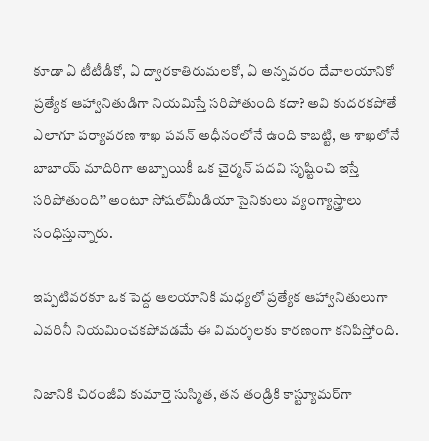కూడా ఏ టీటీడీకో, ఏ ద్వారకాతిరుమలకో, ఏ అన్నవరం దేవాలయానికో ప్రత్యేక ఆహ్వానితుడిగా నియమిస్తే సరిపోతుంది కదా? అవి కుదరకపోతే ఎలాగూ పర్యావరణ శాఖ పవన్ అధీనంలోనే ఉంది కాబట్టి, ఆ శాఖలోనే బాబాయ్ మాదిరిగా అబ్బాయికీ ఒక చైర్మన్ పదవి సృష్టించి ఇస్తే సరిపోతుంది’’ అంటూ సోషల్‌మీడియా సైనికులు వ్యంగ్యాస్త్రాలు సంధిస్తున్నారు.

ఇప్పటివరకూ ఒక పెద్ద ఆలయానికి మధ్యలో ప్రత్యేక ఆహ్వానితులుగా ఎవరినీ నియమించకపోవడమే ఈ విమర్శలకు కారణంగా కనిపిస్తోంది.

నిజానికి చిరంజీవి కుమార్తె సుస్మిత, తన తండ్రికి కాస్ట్యూమర్‌గా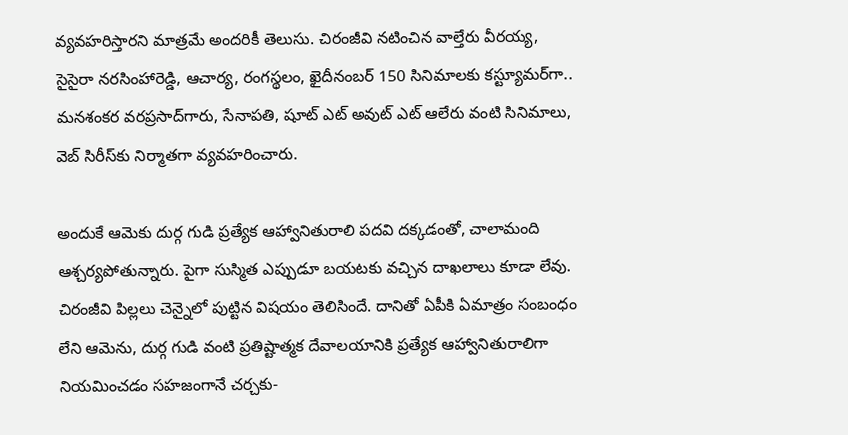వ్యవహరిస్తారని మాత్రమే అందరికీ తెలుసు. చిరంజీవి నటించిన వాల్తేరు వీరయ్య, సైసైరా నరసింహారెడ్డి, ఆచార్య, రంగస్థలం, ఖైదీనంబర్ 150 సినిమాలకు కస్ట్యూమర్‌గా.. మనశంకర వరప్రసాద్‌గారు, సేనాపతి, షూట్ ఎట్ అవుట్ ఎట్ ఆలేరు వంటి సినిమాలు, వెబ్ సిరీస్‌కు నిర్మాతగా వ్యవహరించారు.

అందుకే ఆమెకు దుర్గ గుడి ప్రత్యేక ఆహ్వానితురాలి పదవి దక్కడంతో, చాలామంది ఆశ్చర్యపోతున్నారు. పైగా సుస్మిత ఎప్పుడూ బయటకు వచ్చిన దాఖలాలు కూడా లేవు. చిరంజీవి పిల్లలు చెన్నైలో పుట్టిన విషయం తెలిసిందే. దానితో ఏపీకి ఏమాత్రం సంబంధం లేని ఆమెను, దుర్గ గుడి వంటి ప్రతిష్టాత్మక దేవాలయానికి ప్రత్యేక ఆహ్వానితురాలిగా నియమించడం సహజంగానే చర్చకు-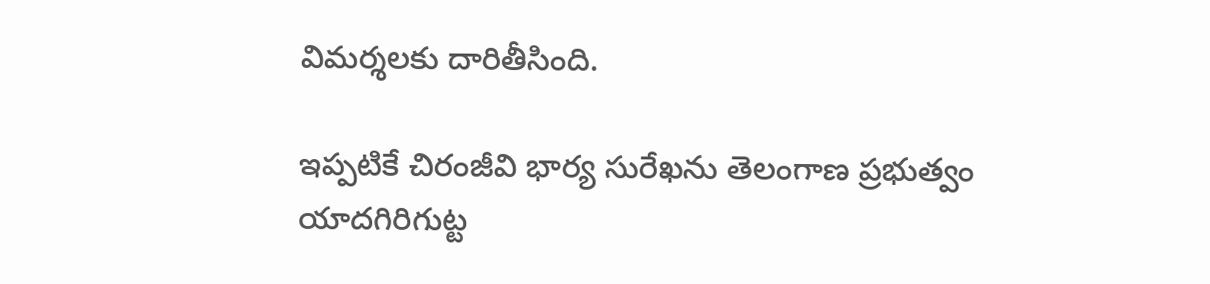విమర్శలకు దారితీసింది.

ఇప్పటికే చిరంజీవి భార్య సురేఖను తెలంగాణ ప్రభుత్వం యాదగిరిగుట్ట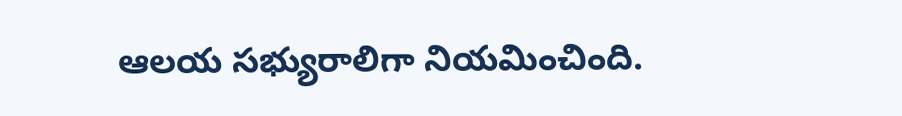ఆలయ సభ్యురాలిగా నియమించింది.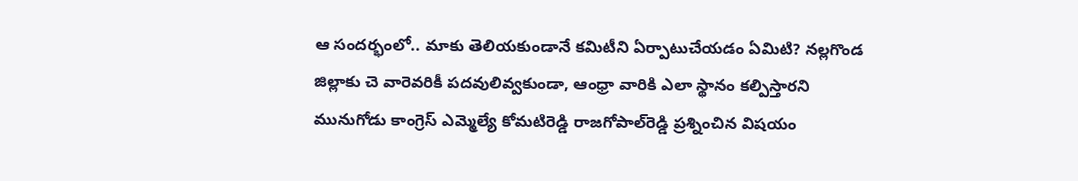ఆ సందర్భంలో.. మాకు తెలియకుండానే కమిటీని ఏర్పాటుచేయడం ఏమిటి? నల్లగొండ జిల్లాకు చె వారెవరికీ పదవులివ్వకుండా, ఆంధ్రా వారికి ఎలా స్థానం కల్పిస్తారని మునుగోడు కాంగ్రెస్ ఎమ్మెల్యే కోమటిరెడ్డి రాజగోపాల్‌రెడ్డి ప్రశ్నించిన విషయం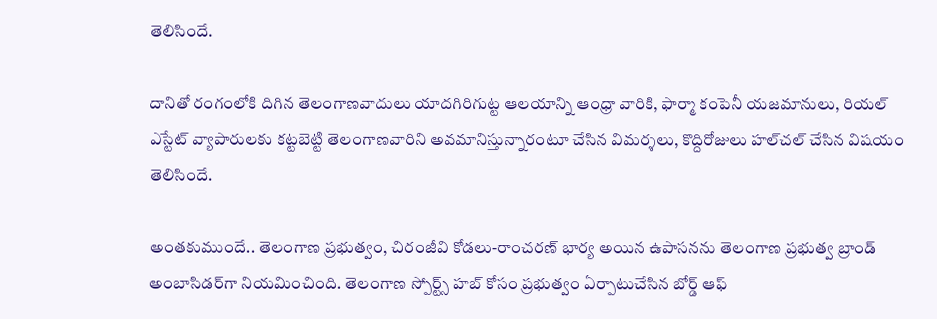తెలిసిందే.

దానితో రంగంలోకి దిగిన తెలంగాణవాదులు యాదగిరిగుట్ట ఆలయాన్ని ఆంధ్రా వారికి, ఫార్మా కంపెనీ యజమానులు, రియల్ ఎస్టేట్ వ్యాపారులకు కట్టబెట్టి తెలంగాణవారిని అవమానిస్తున్నారంటూ చేసిన విమర్శలు, కొద్దిరోజులు హల్‌చల్ చేసిన విషయం తెలిసిందే.

అంతకుముందే.. తెలంగాణ ప్రభుత్వం, చిరంజీవి కోడలు-రాంచరణ్ భార్య అయిన ఉపాసనను తెలంగాణ ప్రభుత్వ బ్రాండ్ అంబాసిడర్‌గా నియమించింది. తెలంగాణ స్పోర్ట్స్ హబ్ కోసం ప్రభుత్వం ఏర్పాటుచేసిన బోర్డ్ ఆఫ్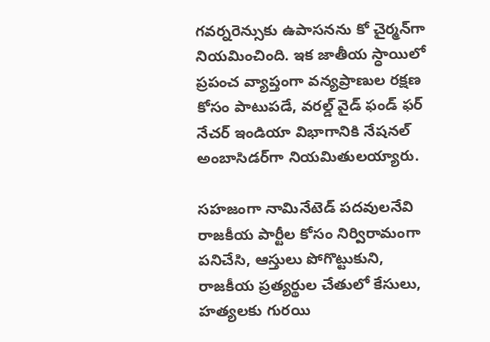గవర్నరెన్సుకు ఉపాసనను కో చైర్మన్‌గా నియమించింది. ఇక జాతీయ స్ధాయిలో ప్రపంచ వ్యాప్తంగా వన్యప్రాణుల రక్షణ కోసం పాటుపడే, వరల్డ్ వైడ్ ఫండ్ ఫర్ నేచర్ ఇండియా విభాగానికి నేషనల్ అంబాసిడర్‌గా నియమితులయ్యారు.

సహజంగా నామినేటెడ్ పదవులనేవి రాజకీయ పార్టీల కోసం నిర్విరామంగా పనిచేసి, ఆస్తులు పోగొట్టుకుని, రాజకీయ ప్రత్యర్థుల చేతులో కేసులు, హత్యలకు గురయి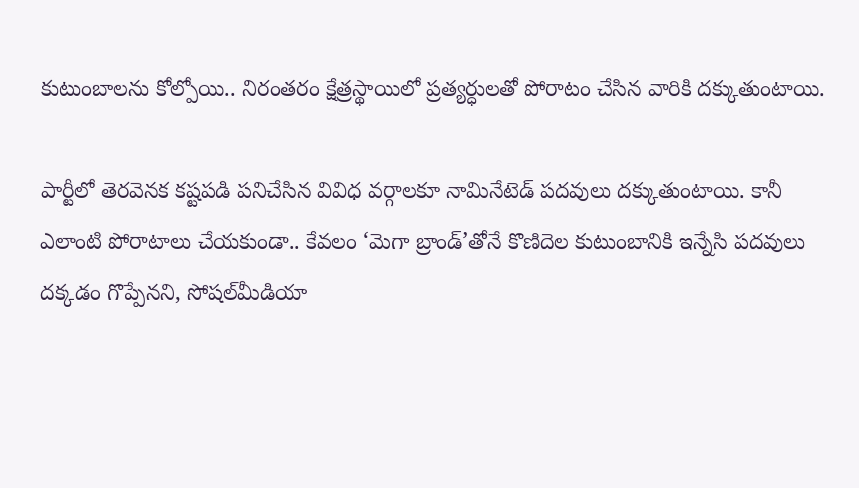కుటుంబాలను కోల్పోయి.. నిరంతరం క్షేత్రస్థాయిలో ప్రత్యర్ధులతో పోరాటం చేసిన వారికి దక్కుతుంటాయి.

పార్టీలో తెరవెనక కష్టపడి పనిచేసిన వివిధ వర్గాలకూ నామినేటెడ్ పదవులు దక్కుతుంటాయి. కానీ ఎలాంటి పోరాటాలు చేయకుండా.. కేవలం ‘మెగా బ్రాండ్’తోనే కొణిదెల కుటుంబానికి ఇన్నేసి పదవులు దక్కడం గొప్పేనని, సోషల్‌మీడియా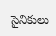సైనికులు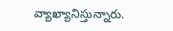వ్యాఖ్యానిస్తున్నారు.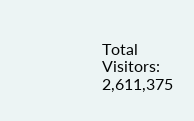Total Visitors: 2,611,375